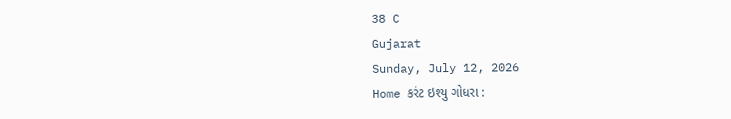38 C
Gujarat
Sunday, July 12, 2026
Home કરંટ ઇશ્યુ ગોધરા :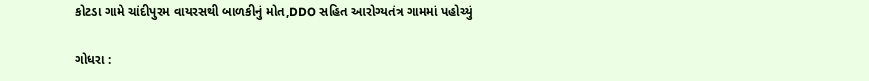કોટડા ગામે ચાંદીપુરમ વાયરસથી બાળકીનું મોત,DDO સહિત આરોગ્યતંત્ર ગામમાં પહોચ્યું

ગોધરા :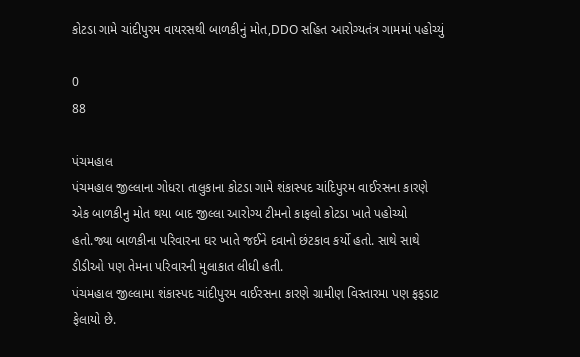કોટડા ગામે ચાંદીપુરમ વાયરસથી બાળકીનું મોત,DDO સહિત આરોગ્યતંત્ર ગામમાં પહોચ્યું

0
88

પંચમહાલ
પંચમહાલ જીલ્લાના ગોધરા તાલુકાના કોટડા ગામે શંકાસ્પદ ચાંદિપુરમ વાઈરસના કારણે એક બાળકીનુ મોત થયા બાદ જીલ્લા આરોગ્ય ટીમનો કાફલો કોટડા ખાતે પહોચ્યો હતો.જ્યા બાળકીના પરિવારના ઘર ખાતે જઈને દવાનો છંટકાવ કર્યો હતો. સાથે સાથે ડીડીઓ પણ તેમના પરિવારની મુલાકાત લીધી હતી.
પંચમહાલ જીલ્લામા શંકાસ્પદ ચાંદીપુરમ વાઈરસના કારણે ગ્રામીણ વિસ્તારમા પણ ફફડાટ ફેલાયો છે.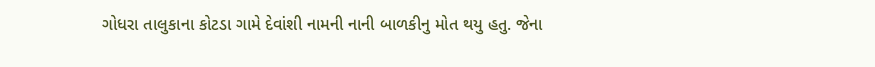ગોધરા તાલુકાના કોટડા ગામે દેવાંશી નામની નાની બાળકીનુ મોત થયુ હતુ. જેના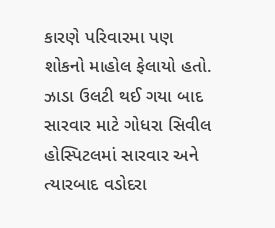કારણે પરિવારમા પણ શોકનો માહોલ ફેલાયો હતો. ઝાડા ઉલટી થઈ ગયા બાદ સારવાર માટે ગોધરા સિવીલ હોસ્પિટલમાં સારવાર અને ત્યારબાદ વડોદરા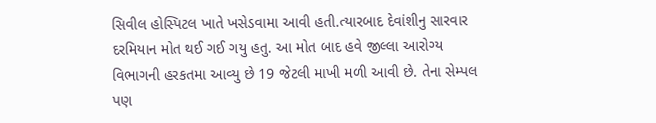સિવીલ હોસ્પિટલ ખાતે ખસેડવામા આવી હતી.ત્યારબાદ દેવાંશીનુ સારવાર દરમિયાન મોત થઈ ગઈ ગયુ હતુ. આ મોત બાદ હવે જીલ્લા આરોગ્ય વિભાગની હરકતમા આવ્યુ છે 19 જેટલી માખી મળી આવી છે. તેના સેમ્પલ પણ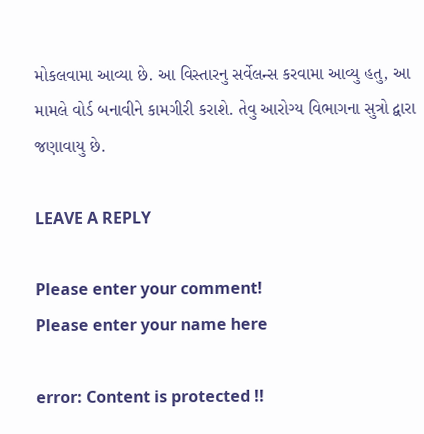મોકલવામા આવ્યા છે. આ વિસ્તારનુ સર્વેલન્સ કરવામા આવ્યુ હતુ, આ મામલે વોર્ડ બનાવીને કામગીરી કરાશે. તેવુ આરોગ્ય વિભાગના સુત્રો દ્વારા જણાવાયુ છે.

LEAVE A REPLY

Please enter your comment!
Please enter your name here

error: Content is protected !!